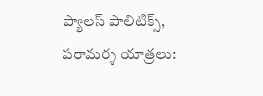ప్యాలస్‌ పాలిటిక్స్‌, పరామర్శ యాత్రలు: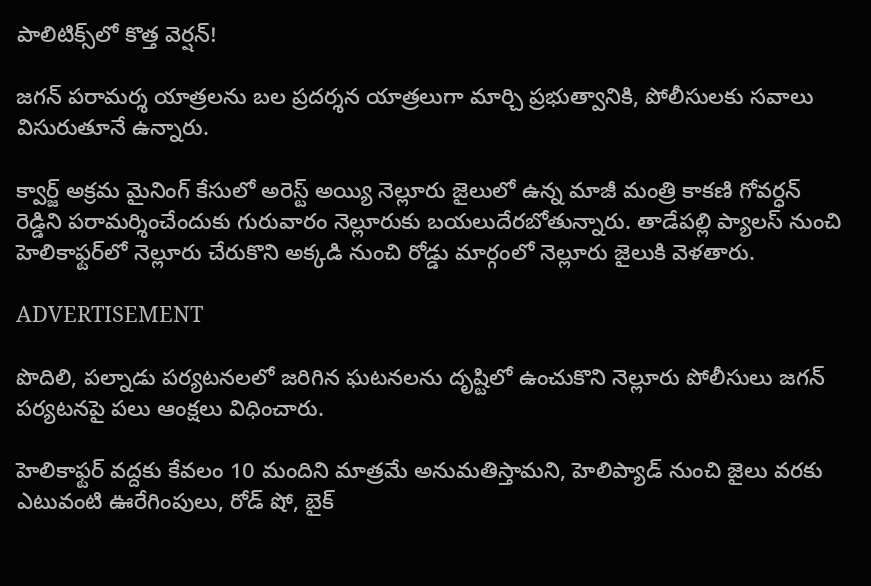పాలిటిక్స్‌లో కొత్త వెర్షన్!

జగన్‌ పరామర్శ యాత్రలను బల ప్రదర్శన యాత్రలుగా మార్చి ప్రభుత్వానికి, పోలీసులకు సవాలు విసురుతూనే ఉన్నారు.

క్వార్జ్ అక్రమ మైనింగ్ కేసులో అరెస్ట్‌ అయ్యి నెల్లూరు జైలులో ఉన్న మాజీ మంత్రి కాకణి గోవర్ధన్ రెడ్డిని పరామర్శించేందుకు గురువారం నెల్లూరుకు బయలుదేరబోతున్నారు. తాడేపల్లి ప్యాలస్‌ నుంచి హెలికాఫ్టర్‌లో నెల్లూరు చేరుకొని అక్కడి నుంచి రోడ్డు మార్గంలో నెల్లూరు జైలుకి వెళతారు.

ADVERTISEMENT

పొదిలి, పల్నాడు పర్యటనలలో జరిగిన ఘటనలను దృష్టిలో ఉంచుకొని నెల్లూరు పోలీసులు జగన్‌ పర్యటనపై పలు ఆంక్షలు విధించారు.

హెలికాఫ్టర్‌ వద్దకు కేవలం 10 మందిని మాత్రమే అనుమతిస్తామని, హెలిప్యాడ్ నుంచి జైలు వరకు ఎటువంటి ఊరేగింపులు, రోడ్ షో, బైక్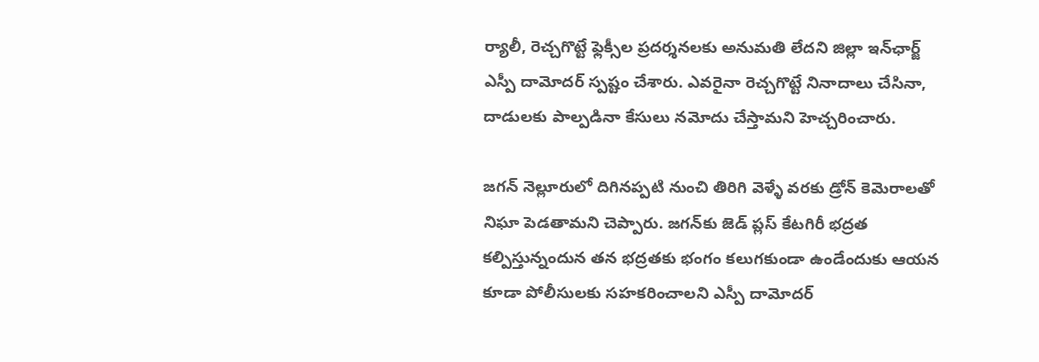ర్యాలీ, రెచ్చగొట్టే ఫ్లెక్సీల ప్రదర్శనలకు అనుమతి లేదని జిల్లా ఇన్‌ఛార్జ్ ఎస్పీ దామోదర్ స్పష్టం చేశారు. ఎవరైనా రెచ్చగొట్టే నినాదాలు చేసినా, దాడులకు పాల్పడినా కేసులు నమోదు చేస్తామని హెచ్చరించారు.

జగన్‌ నెల్లూరులో దిగినప్పటి నుంచి తిరిగి వెళ్ళే వరకు డ్రోన్ కెమెరాలతో నిఘా పెడతామని చెప్పారు. జగన్‌కు జెడ్ ప్లస్ కేటగిరీ భద్రత కల్పిస్తున్నందున తన భద్రతకు భంగం కలుగకుండా ఉండేందుకు ఆయన కూడా పోలీసులకు సహకరించాలని ఎస్పీ దామోదర్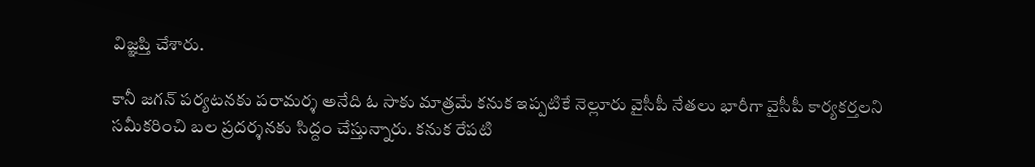విజ్ఞప్తి చేశారు.

కానీ జగన్‌ పర్యటనకు పరామర్శ అనేది ఓ సాకు మాత్రమే కనుక ఇప్పటికే నెల్లూరు వైసీపీ నేతలు భారీగా వైసీపీ కార్యకర్తలని సమీకరించి బల ప్రదర్శనకు సిద్దం చేస్తున్నారు. కనుక రేపటి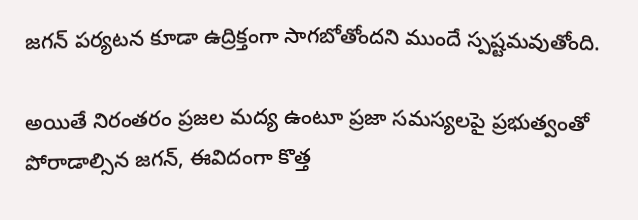జగన్‌ పర్యటన కూడా ఉద్రిక్తంగా సాగబోతోందని ముందే స్పష్టమవుతోంది.

అయితే నిరంతరం ప్రజల మద్య ఉంటూ ప్రజా సమస్యలపై ప్రభుత్వంతో పోరాడాల్సిన జగన్‌, ఈవిదంగా కొత్త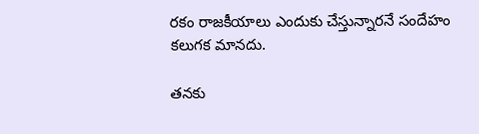రకం రాజకీయాలు ఎందుకు చేస్తున్నారనే సందేహం కలుగక మానదు.

తనకు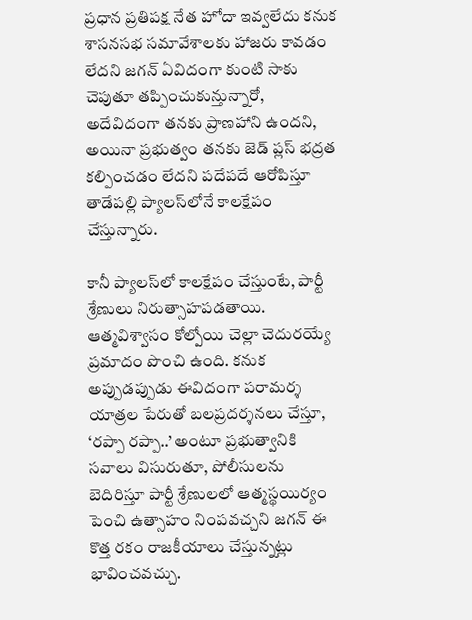ప్రధాన ప్రతిపక్ష నేత హోదా ఇవ్వలేదు కనుక శాసనసభ సమావేశాలకు హాజరు కావడం లేదని జగన్‌ ఏవిదంగా కుంటి సాకు చెపుతూ తప్పించుకున్తున్నారో, అదేవిదంగా తనకు ప్రాణహాని ఉందని, అయినా ప్రభుత్వం తనకు జెడ్ ప్లస్ భద్రత కల్పించడం లేదని పదేపదే ఆరోపిస్తూ తాడేపల్లి ప్యాలస్‌లోనే కాలక్షేపం చేస్తున్నారు.

కానీ ప్యాలస్‌లో కాలక్షేపం చేస్తుంటే, పార్టీ శ్రేణులు నిరుత్సాహపడతాయి. ఆత్మవిశ్వాసం కోల్పోయి చెల్లా చెదురయ్యే ప్రమాదం పొంచి ఉంది. కనుక అప్పుడప్పుడు ఈవిదంగా పరామర్శ యాత్రల పేరుతో బలప్రదర్శనలు చేస్తూ, ‘రప్పా రప్పా..’ అంటూ ప్రభుత్వానికి సవాలు విసురుతూ, పోలీసులను బెదిరిస్తూ పార్టీ శ్రేణులలో ఆత్మస్థయిర్యం పెంచి ఉత్సాహం నింపవచ్చని జగన్‌ ఈ కొత్త రకం రాజకీయాలు చేస్తున్నట్లు భావించవచ్చు.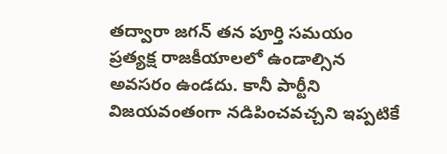తద్వారా జగన్‌ తన పూర్తి సమయం ప్రత్యక్ష రాజకీయాలలో ఉండాల్సిన అవసరం ఉండదు. కానీ పార్టీని విజయవంతంగా నడిపించవచ్చని ఇప్పటికే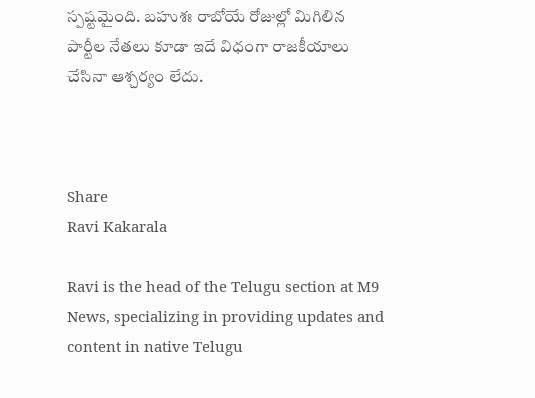స్పష్టమైంది. బహుశః రాబోయే రోజుల్లో మిగిలిన పార్టీల నేతలు కూడా ఇదే విధంగా రాజకీయాలు చేసినా ఆశ్చర్యం లేదు.



Share
Ravi Kakarala

Ravi is the head of the Telugu section at M9 News, specializing in providing updates and content in native Telugu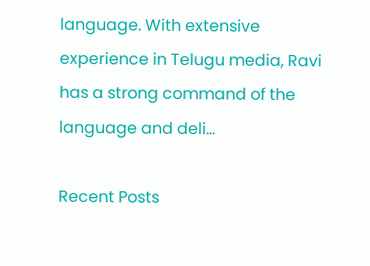language. With extensive experience in Telugu media, Ravi has a strong command of the language and deli…

Recent Posts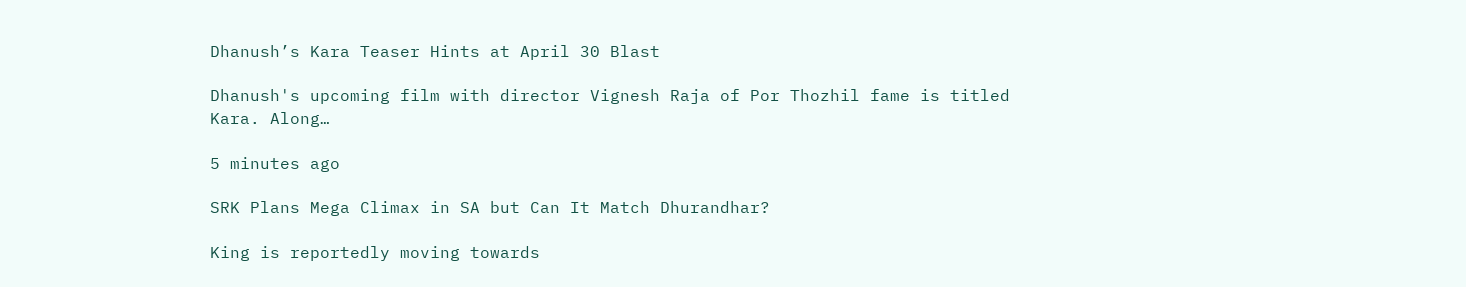Dhanush’s Kara Teaser Hints at April 30 Blast

Dhanush's upcoming film with director Vignesh Raja of Por Thozhil fame is titled Kara. Along…

5 minutes ago

SRK Plans Mega Climax in SA but Can It Match Dhurandhar?

King is reportedly moving towards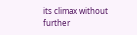its climax without further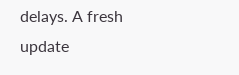delays. A fresh update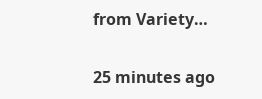from Variety…

25 minutes ago